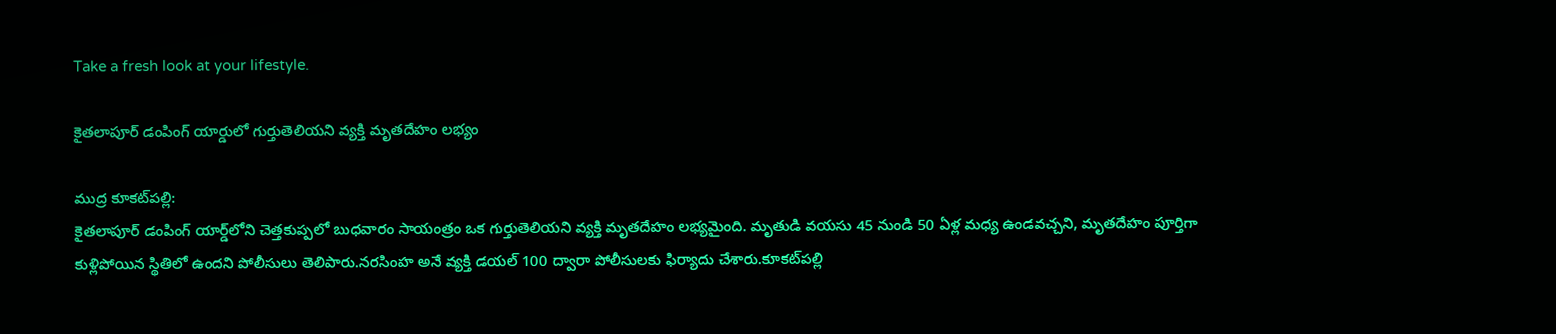Take a fresh look at your lifestyle.

కైతలాపూర్‌ డంపింగ్‌ యార్డులో గుర్తుతెలియని వ్యక్తి మృతదేహం లభ్యం

ముద్ర కూకట్‌పల్లి:
కైతలాపూర్ డంపింగ్ యార్డ్‌లోని చెత్తకుప్పలో బుధవారం సాయంత్రం ఒక గుర్తుతెలియని వ్యక్తి మృతదేహం లభ్యమైంది. మృతుడి వయసు 45 నుండి 50 ఏళ్ల మధ్య ఉండవచ్చని, మృతదేహం పూర్తిగా కుళ్లిపోయిన స్థితిలో ఉందని పోలీసులు తెలిపారు.నరసింహ అనే వ్యక్తి డయల్ 100 ద్వారా పోలీసులకు ఫిర్యాదు చేశారు.కూకట్‌పల్లి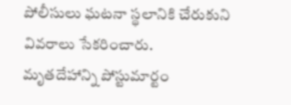పోలీసులు ఘటనా స్థలానికి చేరుకుని వివరాలు సేకరించారు.
మృతదేహాన్ని పోస్టుమార్టం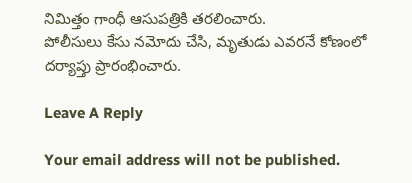నిమిత్తం గాంధీ ఆసుపత్రికి తరలించారు.
పోలీసులు కేసు నమోదు చేసి, మృతుడు ఎవరనే కోణంలో దర్యాప్తు ప్రారంభించారు.

Leave A Reply

Your email address will not be published.